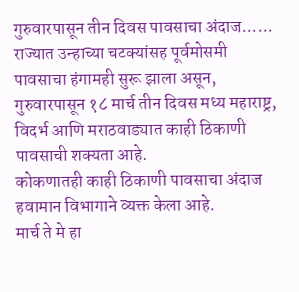गुरुवारपासून तीन दिवस पावसाचा अंदाज......
राज्यात उन्हाच्या चटक्यांसह पूर्वमोसमी पावसाचा हंगामही सुरू झाला असून, गुरुवारपासून १८ मार्च तीन दिवस मध्य महाराष्ट्र, विदर्भ आणि मराठवाड्यात काही ठिकाणी पावसाची शक्यता आहे.
कोकणातही काही ठिकाणी पावसाचा अंदाज हवामान विभागाने व्यक्त केला आहे.
मार्च ते मे हा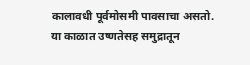कालावधी पूर्वमोसमी पावसाचा असतो.
या काळात उष्णतेसह समुद्रातून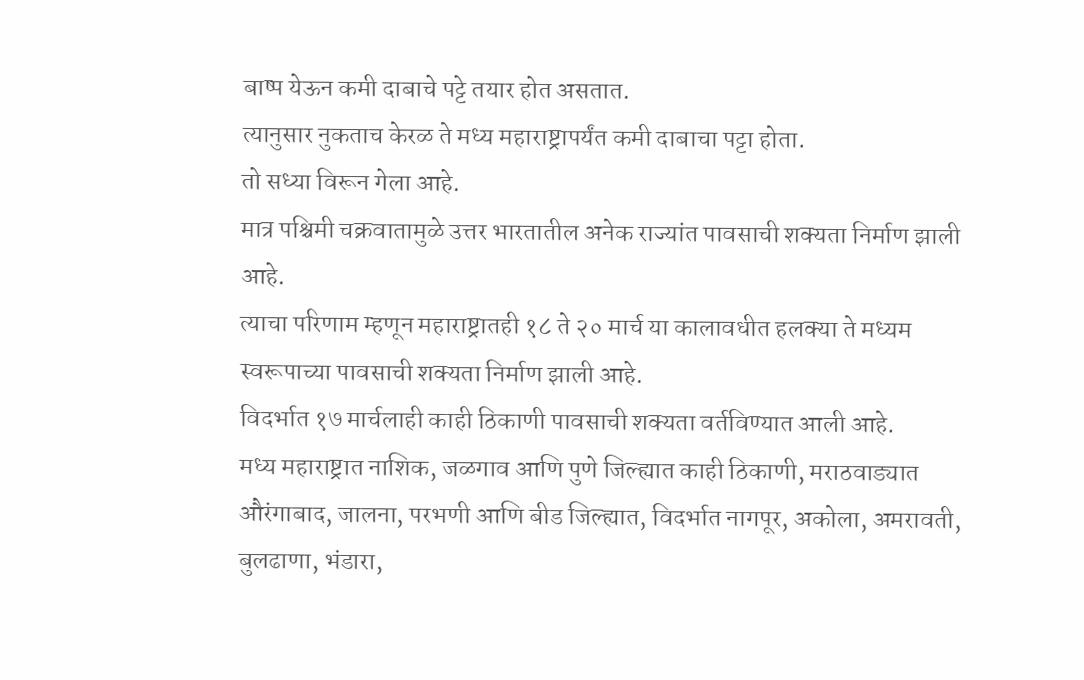बाष्प येऊन कमी दाबाचे पट्टे तयार होत असतात.
त्यानुसार नुकताच केरळ ते मध्य महाराष्ट्रापर्यंत कमी दाबाचा पट्टा होता.
तो सध्या विरून गेला आहे.
मात्र पश्चिमी चक्रवातामुळे उत्तर भारतातील अनेक राज्यांत पावसाची शक्यता निर्माण झाली आहे.
त्याचा परिणाम म्हणून महाराष्ट्रातही १८ ते २० मार्च या कालावधीत हलक्या ते मध्यम स्वरूपाच्या पावसाची शक्यता निर्माण झाली आहे.
विदर्भात १७ मार्चलाही काही ठिकाणी पावसाची शक्यता वर्तविण्यात आली आहे.
मध्य महाराष्ट्रात नाशिक, जळगाव आणि पुणे जिल्ह्यात काही ठिकाणी, मराठवाड्यात औरंगाबाद, जालना, परभणी आणि बीड जिल्ह्यात, विदर्भात नागपूर, अकोला, अमरावती, बुलढाणा, भंडारा,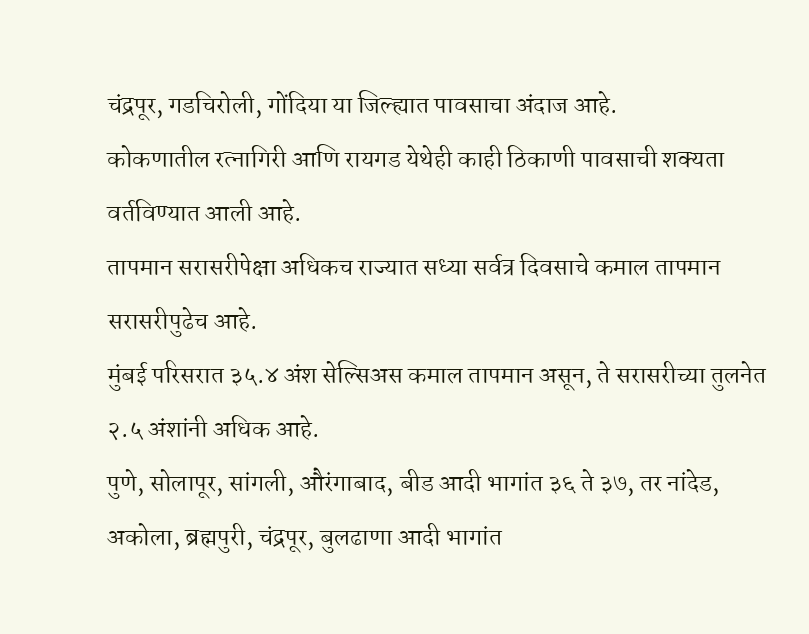चंद्रपूर, गडचिरोली, गोंदिया या जिल्ह्यात पावसाचा अंदाज आहे.
कोकणातील रत्नागिरी आणि रायगड येथेही काही ठिकाणी पावसाची शक्यता वर्तविण्यात आली आहे.
तापमान सरासरीपेक्षा अधिकच राज्यात सध्या सर्वत्र दिवसाचे कमाल तापमान सरासरीपुढेच आहे.
मुंबई परिसरात ३५.४ अंश सेल्सिअस कमाल तापमान असून, ते सरासरीच्या तुलनेत २.५ अंशांनी अधिक आहे.
पुणे, सोलापूर, सांगली, औरंगाबाद, बीड आदी भागांत ३६ ते ३७, तर नांदेड, अकोला, ब्रह्मपुरी, चंद्रपूर, बुलढाणा आदी भागांत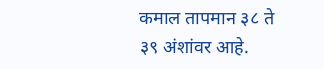कमाल तापमान ३८ ते ३९ अंशांवर आहे.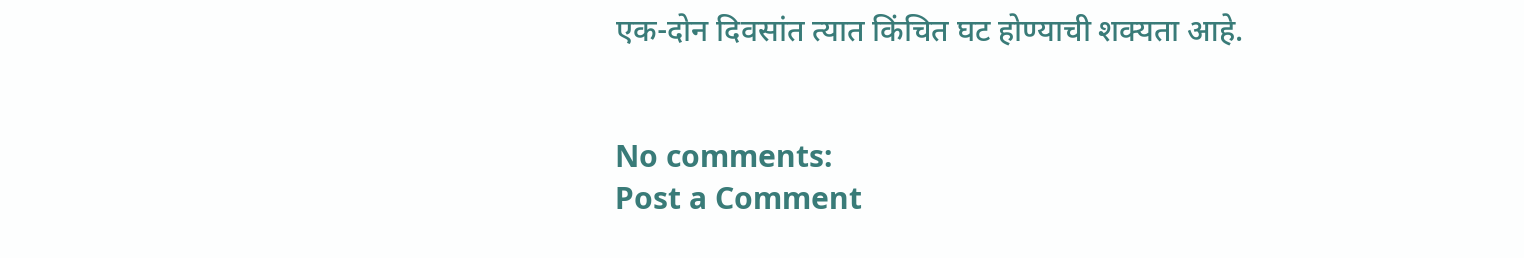एक-दोन दिवसांत त्यात किंचित घट होण्याची शक्यता आहे.


No comments:
Post a Comment